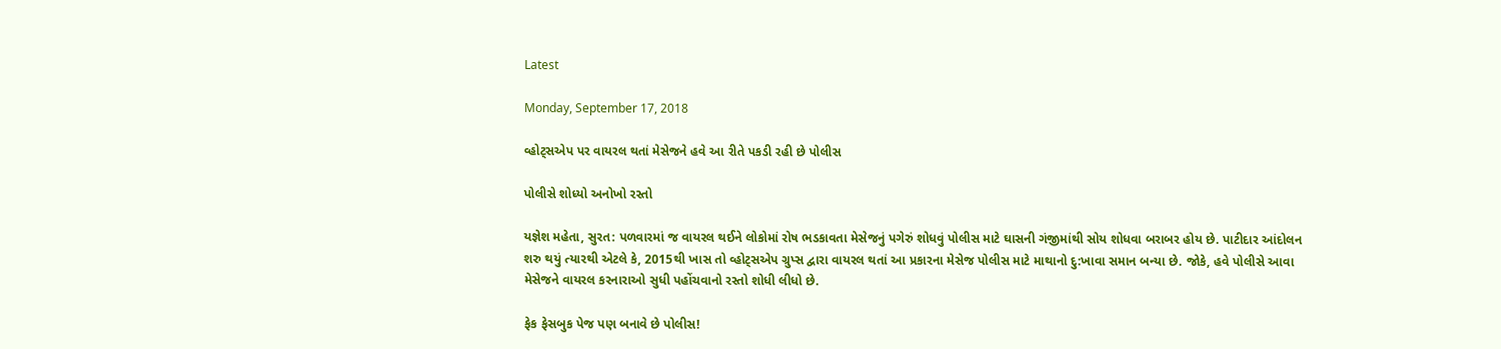Latest

Monday, September 17, 2018

વ્હોટ્સએપ પર વાયરલ થતાં મેસેજને હવે આ રીતે પકડી રહી છે પોલીસ

પોલીસે શોધ્યો અનોખો રસ્તો

યજ્ઞેશ મહેતા, સુરત: પળવારમાં જ વાયરલ થઈને લોકોમાં રોષ ભડકાવતા મેસેજનું પગેરું શોધવું પોલીસ માટે ઘાસની ગંજીમાંથી સોય શોધવા બરાબર હોય છે. પાટીદાર આંદોલન શરુ થયું ત્યારથી એટલે કે, 2015થી ખાસ તો વ્હોટ્સએપ ગ્રુપ્સ દ્વારા વાયરલ થતાં આ પ્રકારના મેસેજ પોલીસ માટે માથાનો દુ:ખાવા સમાન બન્યા છે. જોકે, હવે પોલીસે આવા મેસેજને વાયરલ કરનારાઓ સુધી પહોંચવાનો રસ્તો શોધી લીધો છે.

ફેક ફેસબુક પેજ પણ બનાવે છે પોલીસ!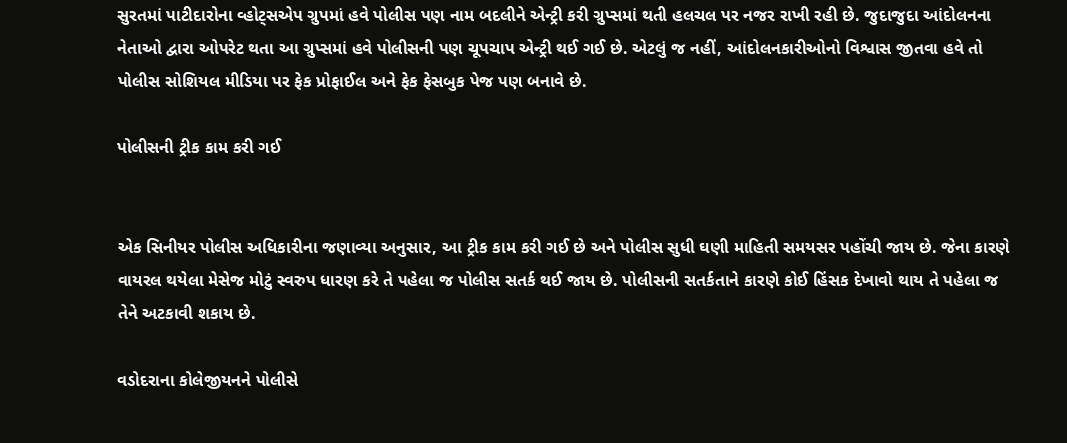સુરતમાં પાટીદારોના વ્હોટ્સએપ ગ્રુપમાં હવે પોલીસ પણ નામ બદલીને એન્ટ્રી કરી ગ્રુપ્સમાં થતી હલચલ પર નજર રાખી રહી છે. જુદાજુદા આંદોલનના નેતાઓ દ્વારા ઓપરેટ થતા આ ગ્રુપ્સમાં હવે પોલીસની પણ ચૂપચાપ એન્ટ્રી થઈ ગઈ છે. એટલું જ નહીં, આંદોલનકારીઓનો વિશ્વાસ જીતવા હવે તો પોલીસ સોશિયલ મીડિયા પર ફેક પ્રોફાઈલ અને ફેક ફેસબુક પેજ પણ બનાવે છે.

પોલીસની ટ્રીક કામ કરી ગઈ


એક સિનીયર પોલીસ અધિકારીના જણાવ્યા અનુસાર, આ ટ્રીક કામ કરી ગઈ છે અને પોલીસ સુધી ઘણી માહિતી સમયસર પહોંચી જાય છે. જેના કારણે વાયરલ થયેલા મેસેજ મોટું સ્વરુપ ધારણ કરે તે પહેલા જ પોલીસ સતર્ક થઈ જાય છે. પોલીસની સતર્કતાને કારણે કોઈ હિંસક દેખાવો થાય તે પહેલા જ તેને અટકાવી શકાય છે.

વડોદરાના કોલેજીયનને પોલીસે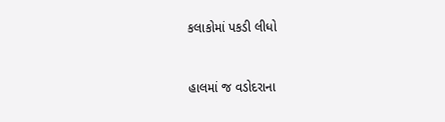કલાકોમાં પકડી લીધો


હાલમાં જ વડોદરાના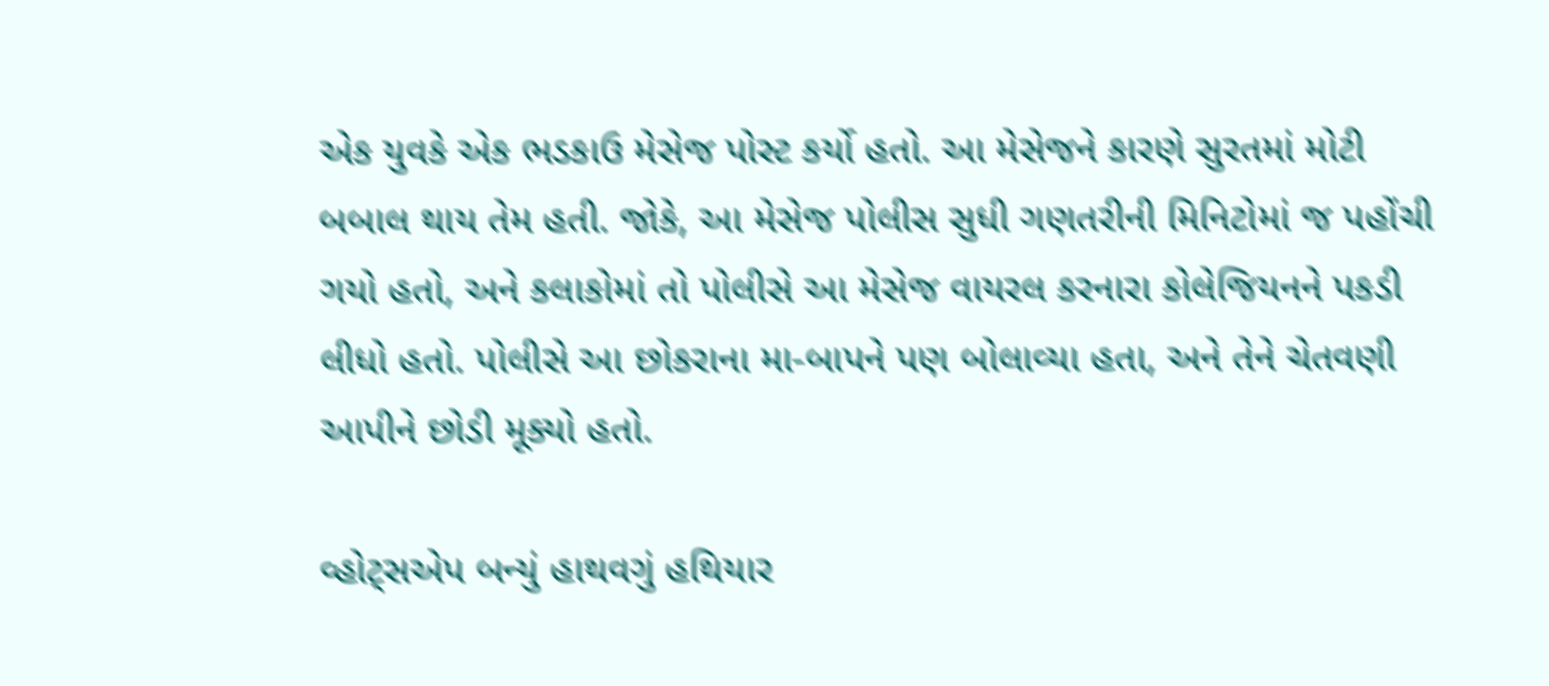એક યુવકે એક ભડકાઉ મેસેજ પોસ્ટ કર્યો હતો. આ મેસેજને કારણે સુરતમાં મોટી બબાલ થાય તેમ હતી. જોકે, આ મેસેજ પોલીસ સુધી ગણતરીની મિનિટોમાં જ પહોંચી ગયો હતો, અને કલાકોમાં તો પોલીસે આ મેસેજ વાયરલ કરનારા કોલેજિયનને પકડી લીધો હતો. પોલીસે આ છોકરાના મા-બાપને પણ બોલાવ્યા હતા, અને તેને ચેતવણી આપીને છોડી મૂક્યો હતો.

વ્હોટ્સએપ બન્યું હાથવગું હથિયાર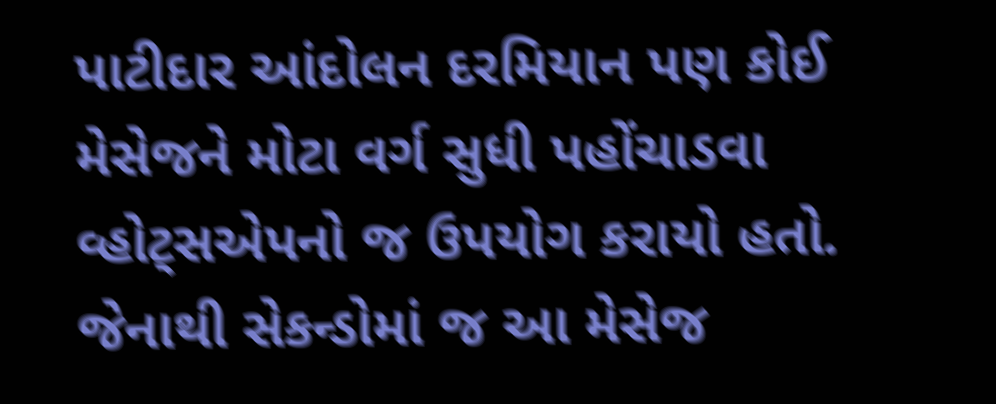પાટીદાર આંદોલન દરમિયાન પણ કોઈ મેસેજને મોટા વર્ગ સુધી પહોંચાડવા વ્હોટ્સએપનો જ ઉપયોગ કરાયો હતો. જેનાથી સેકન્ડોમાં જ આ મેસેજ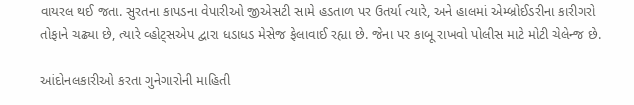વાયરલ થઈ જતા. સુરતના કાપડના વેપારીઓ જીએસટી સામે હડતાળ પર ઉતર્યા ત્યારે, અને હાલમાં એમ્બ્રોઈડરીના કારીગરો તોફાને ચઢ્યા છે, ત્યારે વ્હોટ્સએપ દ્વારા ધડાધડ મેસેજ ફેલાવાઈ રહ્યા છે. જેના પર કાબૂ રાખવો પોલીસ માટે મોટી ચેલેન્જ છે.

આંદોનલકારીઓ કરતા ગુનેગારોની માહિતી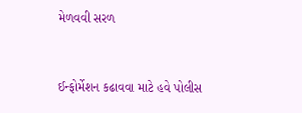મેળવવી સરળ


ઈન્ફોર્મેશન કઢાવવા માટે હવે પોલીસ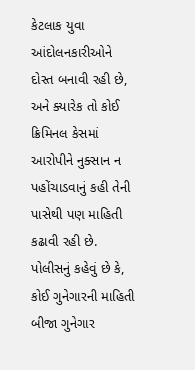કેટલાક યુવા આંદોલનકારીઓને દોસ્ત બનાવી રહી છે, અને ક્યારેક તો કોઈ ક્રિમિનલ કેસમાં આરોપીને નુક્સાન ન પહોંચાડવાનું કહી તેની પાસેથી પણ માહિતી કઢાવી રહી છે. પોલીસનું કહેવું છે કે, કોઈ ગુનેગારની માહિતી બીજા ગુનેગાર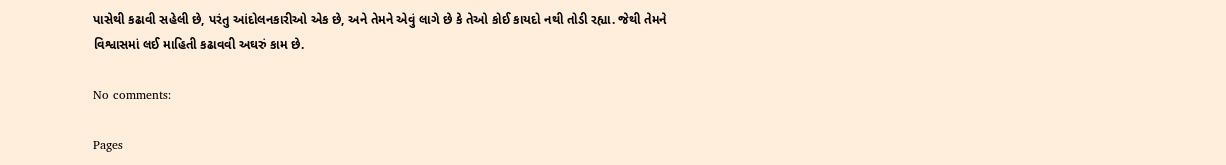પાસેથી કઢાવી સહેલી છે, પરંતુ આંદોલનકારીઓ એક છે, અને તેમને એવું લાગે છે કે તેઓ કોઈ કાયદો નથી તોડી રહ્યા. જેથી તેમને વિશ્વાસમાં લઈ માહિતી કઢાવવી અઘરું કામ છે.

No comments:

Pages